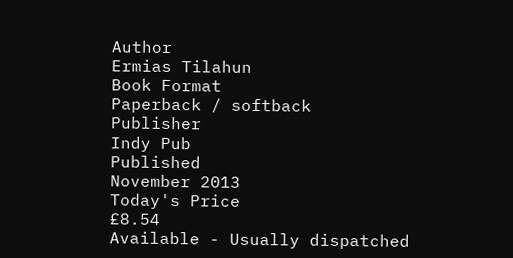Author
Ermias Tilahun
Book Format
Paperback / softback
Publisher
Indy Pub
Published
November 2013
Today's Price
£8.54
Available - Usually dispatched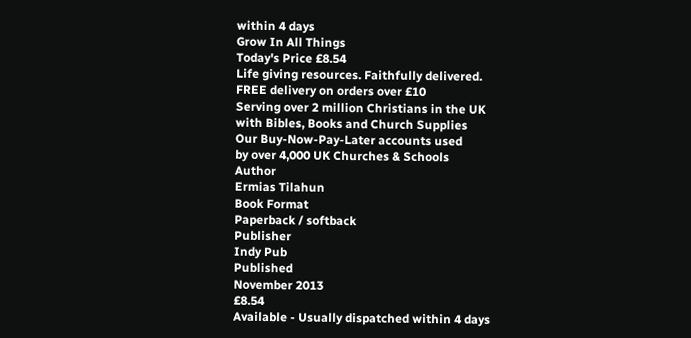within 4 days
Grow In All Things
Today's Price £8.54
Life giving resources. Faithfully delivered.
FREE delivery on orders over £10
Serving over 2 million Christians in the UK
with Bibles, Books and Church Supplies
Our Buy-Now-Pay-Later accounts used
by over 4,000 UK Churches & Schools
Author
Ermias Tilahun
Book Format
Paperback / softback
Publisher
Indy Pub
Published
November 2013
£8.54
Available - Usually dispatched within 4 days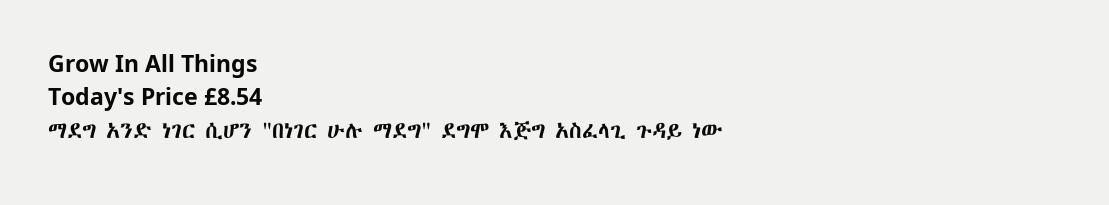Grow In All Things
Today's Price £8.54
ማደግ አንድ ነገር ሲሆን "በነገር ሁሉ ማደግ" ደግሞ እጅግ አስፈላጊ ጉዳይ ነው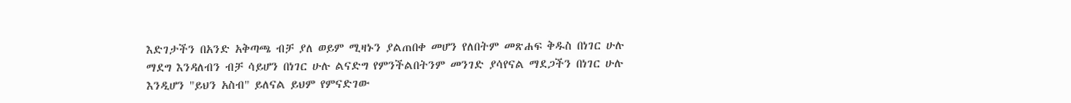እድገታችን በአንድ አቅጣጫ ብቻ ያለ ወይም ሚዛኑን ያልጠበቀ መሆን የለበትም መጽሐፍ ቅዱስ በነገር ሁሉ ማደግ እንዳለብን ብቻ ሳይሆን በነገር ሁሉ ልናድግ የምንችልበትንም መንገድ ያሳየናል ማደጋችን በነገር ሁሉ እንዲሆን "ይህን አስብ" ይለናል ይህም የምናድገው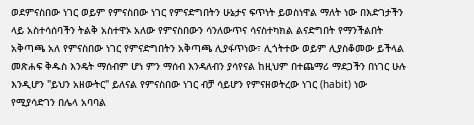ወደምናስበው ነገር ወይም የምናስበው ነገር የምናድግበትን ሁኔታና ፍጥነት ይወስነዋል ማለት ነው በእድገታችን ላይ አስተሳሰባችን ትልቅ አስተዋኦ አለው የምናስበውን ሳንለውጥና ሳናስተካክል ልናድግበት የማንችልበት አቅጣጫ አለ የምናስበው ነገር የምናድግበትን አቅጣጫ ሊያፋጥነው፣ ሊጎትተው ወይም ሊያስቆመው ይችላል መጽሐፍ ቅዱስ እንዴት ማሰብም ሆነ ምን ማሰብ እንዳለብን ያሳየናል ከዚህም በተጨማሪ ማደጋችን በነገር ሁሉ እንዲሆን "ይህን አዘውትር" ይለናል የምናስበው ነገር ብቻ ሳይሆን የምናዘወትረው ነገር (habit) ነው የሚያሳድገን በሌላ አባባል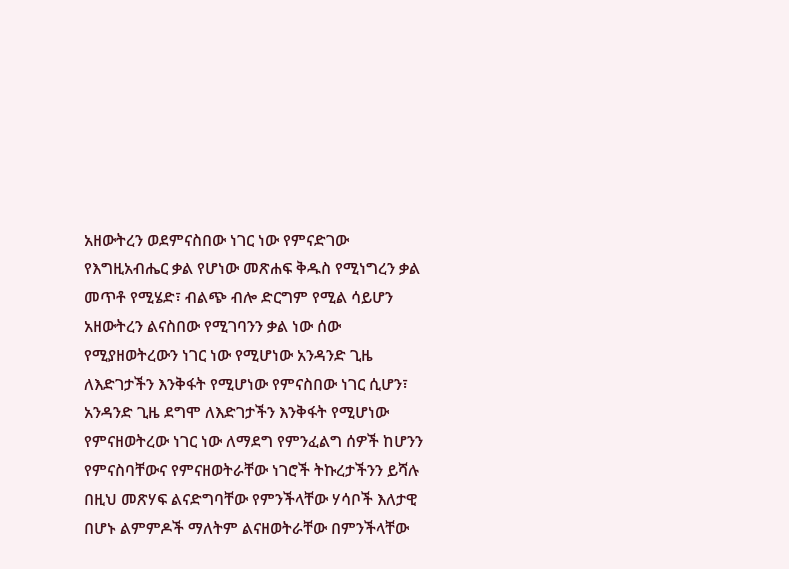አዘውትረን ወደምናስበው ነገር ነው የምናድገው የእግዚአብሔር ቃል የሆነው መጽሐፍ ቅዱስ የሚነግረን ቃል መጥቶ የሚሄድ፣ ብልጭ ብሎ ድርግም የሚል ሳይሆን አዘውትረን ልናስበው የሚገባንን ቃል ነው ሰው የሚያዘወትረውን ነገር ነው የሚሆነው አንዳንድ ጊዜ ለእድገታችን እንቅፋት የሚሆነው የምናስበው ነገር ሲሆን፣ አንዳንድ ጊዜ ደግሞ ለእድገታችን እንቅፋት የሚሆነው የምናዘወትረው ነገር ነው ለማደግ የምንፈልግ ሰዎች ከሆንን የምናስባቸውና የምናዘወትራቸው ነገሮች ትኩረታችንን ይሻሉ በዚህ መጽሃፍ ልናድግባቸው የምንችላቸው ሃሳቦች እለታዊ በሆኑ ልምምዶች ማለትም ልናዘወትራቸው በምንችላቸው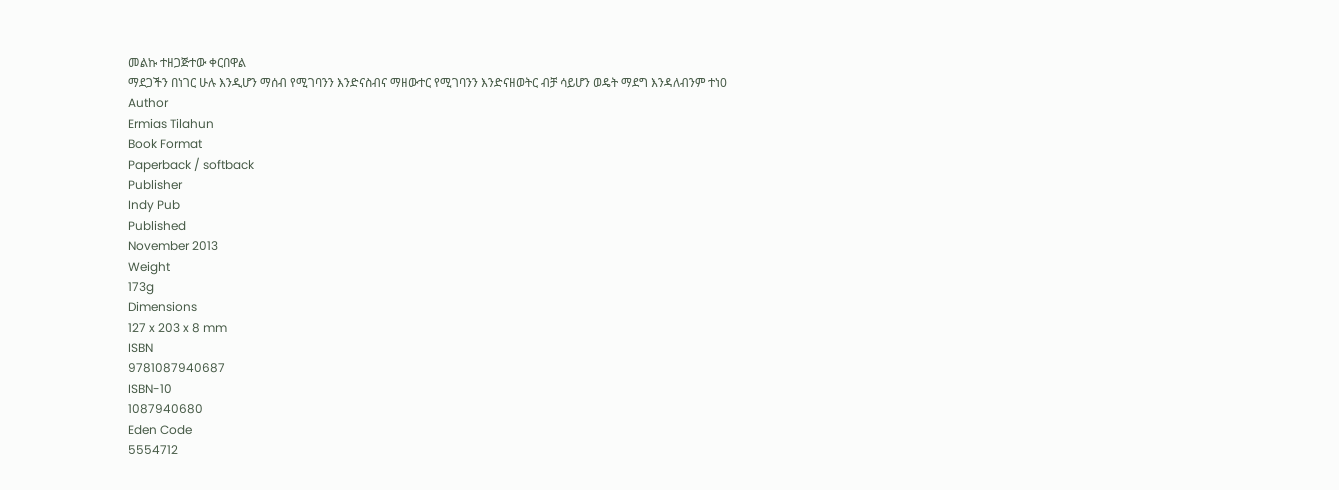መልኩ ተዘጋጅተው ቀርበዋል
ማደጋችን በነገር ሁሉ እንዲሆን ማሰብ የሚገባንን እንድናስብና ማዘውተር የሚገባንን እንድናዘወትር ብቻ ሳይሆን ወዴት ማደግ እንዳለብንም ተነ0
Author
Ermias Tilahun
Book Format
Paperback / softback
Publisher
Indy Pub
Published
November 2013
Weight
173g
Dimensions
127 x 203 x 8 mm
ISBN
9781087940687
ISBN-10
1087940680
Eden Code
5554712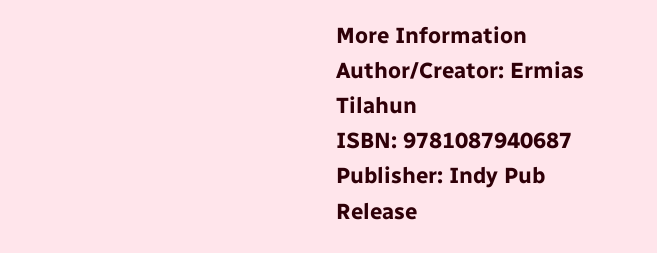More Information
Author/Creator: Ermias Tilahun
ISBN: 9781087940687
Publisher: Indy Pub
Release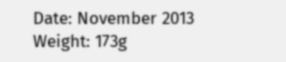Date: November 2013
Weight: 173g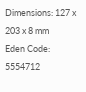Dimensions: 127 x 203 x 8 mm
Eden Code: 5554712